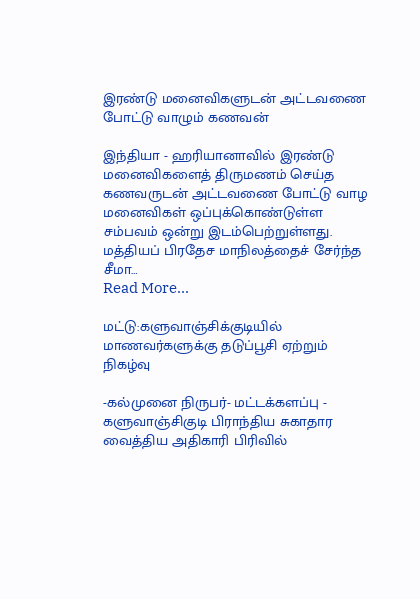இரண்டு மனைவிகளுடன் அட்டவணை போட்டு வாழும் கணவன்

இந்தியா - ஹரியானாவில் இரண்டு மனைவிகளைத் திருமணம் செய்த கணவருடன் அட்டவணை போட்டு வாழ மனைவிகள் ஒப்புக்கொண்டுள்ள சம்பவம் ஒன்று இடம்பெற்றுள்ளது. மத்தியப் பிரதேச மாநிலத்தைச் சேர்ந்த சீமா…
Read More...

மட்டு:களுவாஞ்சிக்குடியில் மாணவர்களுக்கு தடுப்பூசி ஏற்றும் நிகழ்வு

-கல்முனை நிருபர்- மட்டக்களப்பு - களுவாஞ்சிகுடி பிராந்திய சுகாதார வைத்திய அதிகாரி பிரிவில்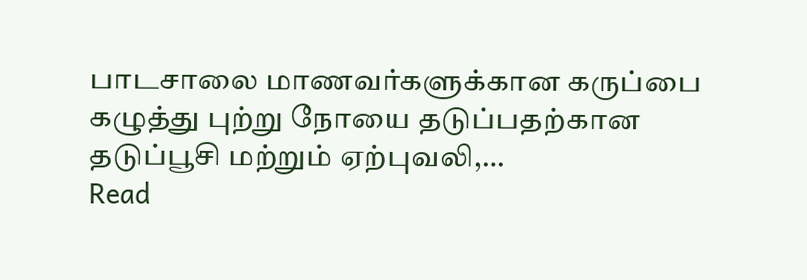பாடசாலை மாணவர்களுக்கான கருப்பை கழுத்து புற்று நோயை தடுப்பதற்கான தடுப்பூசி மற்றும் ஏற்புவலி,…
Read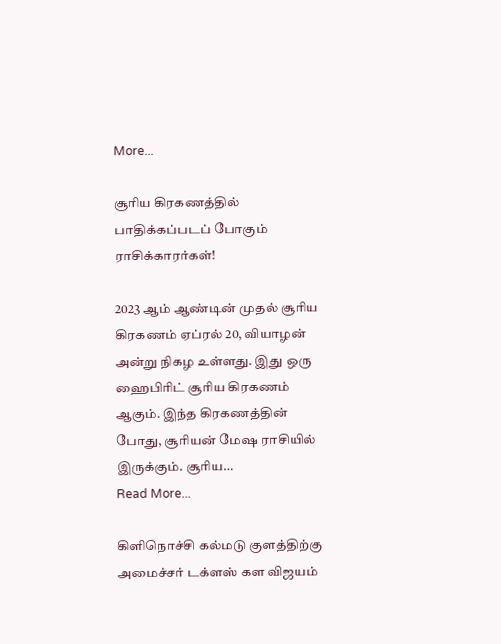More...

சூரிய கிரகணத்தில் பாதிக்கப்படப் போகும் ராசிக்காரர்கள்!

2023 ஆம் ஆண்டின் முதல் சூரிய கிரகணம் ஏப்ரல் 20, வியாழன் அன்று நிகழ உள்ளது. இது ஒரு ஹைபிரிட் சூரிய கிரகணம் ஆகும். இந்த கிரகணத்தின் போது, சூரியன் மேஷ ராசியில் இருக்கும். சூரிய…
Read More...

கிளிநொச்சி கல்மடு குளத்திற்கு அமைச்சர் டக்ளஸ் கள விஜயம்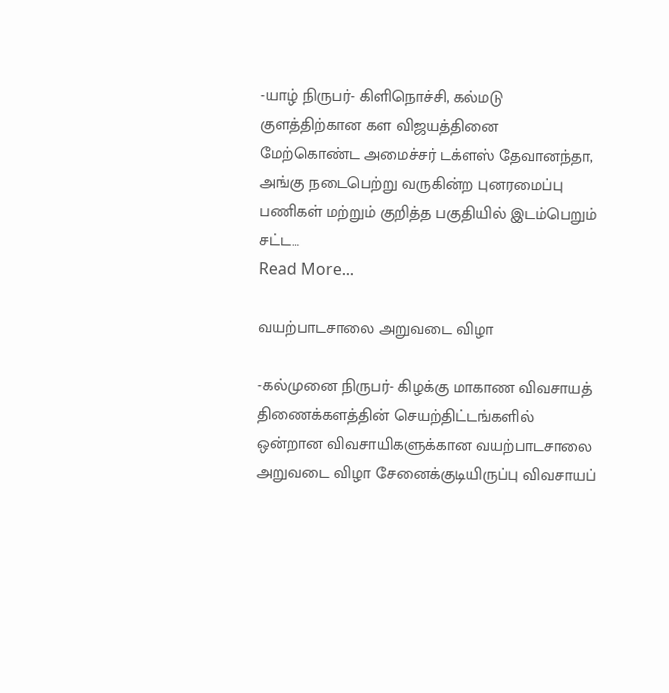-யாழ் நிருபர்- கிளிநொச்சி, கல்மடு குளத்திற்கான கள விஜயத்தினை மேற்கொண்ட அமைச்சர் டக்ளஸ் தேவானந்தா, அங்கு நடைபெற்று வருகின்ற புனரமைப்பு பணிகள் மற்றும் குறித்த பகுதியில் இடம்பெறும் சட்ட…
Read More...

வயற்பாடசாலை அறுவடை விழா

-கல்முனை நிருபர்- கிழக்கு மாகாண விவசாயத் திணைக்களத்தின் செயற்திட்டங்களில் ஒன்றான விவசாயிகளுக்கான வயற்பாடசாலை அறுவடை விழா சேனைக்குடியிருப்பு விவசாயப்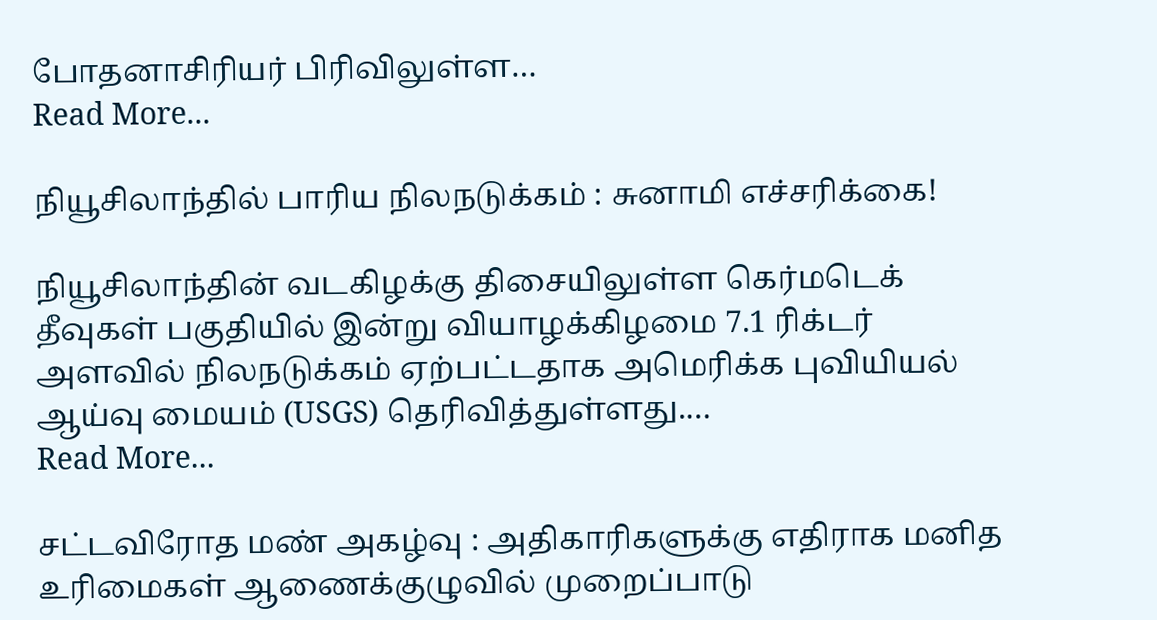போதனாசிரியர் பிரிவிலுள்ள…
Read More...

நியூசிலாந்தில் பாரிய நிலநடுக்கம் : சுனாமி எச்சரிக்கை!

நியூசிலாந்தின் வடகிழக்கு திசையிலுள்ள கெர்மடெக் தீவுகள் பகுதியில் இன்று வியாழக்கிழமை 7.1 ரிக்டர் அளவில் நிலநடுக்கம் ஏற்பட்டதாக அமெரிக்க புவியியல் ஆய்வு மையம் (USGS) தெரிவித்துள்ளது.…
Read More...

சட்டவிரோத மண் அகழ்வு : அதிகாரிகளுக்கு எதிராக மனித உரிமைகள் ஆணைக்குழுவில் முறைப்பாடு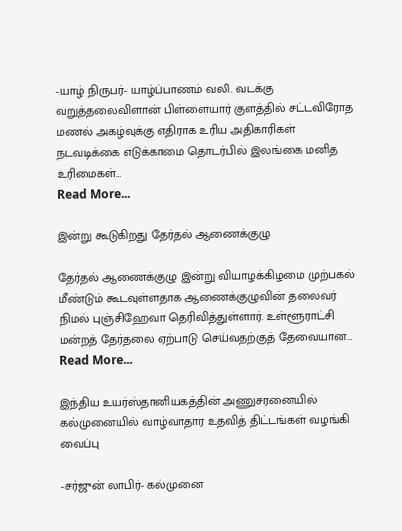-யாழ் நிருபர்- யாழ்ப்பாணம் வலி. வடக்கு வறுத்தலைவிளான் பிள்ளையார் குளத்தில் சட்டவிரோத மணல் அகழ்வுக்கு எதிராக உரிய அதிகாரிகள் நடவடிக்கை எடுக்காமை தொடர்பில் இலங்கை மனித உரிமைகள்…
Read More...

இன்று கூடுகிறது தேர்தல் ஆணைக்குழு

தேர்தல் ஆணைக்குழு இன்று வியாழக்கிழமை முற்பகல் மீண்டும் கூடவுள்ளதாக ஆணைக்குழுவின் தலைவர் நிமல் புஞ்சிஹேவா தெரிவித்துள்ளார். உள்ளூராட்சி மன்றத் தேர்தலை ஏற்பாடு செய்வதற்குத் தேவையான…
Read More...

இந்திய உயர்ஸ்தானியகத்தின் அணுசரனையில் கல்முனையில் வாழ்வாதார உதவித் திட்டங்கள் வழங்கி வைப்பு

-சர்ஜுன் லாபிர்- கல்முனை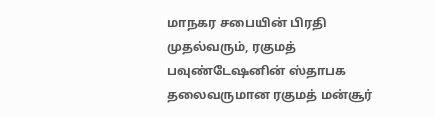மாநகர சபையின் பிரதி முதல்வரும், ரகுமத் பவுண்டேஷனின் ஸ்தாபக தலைவருமான ரகுமத் மன்சூர்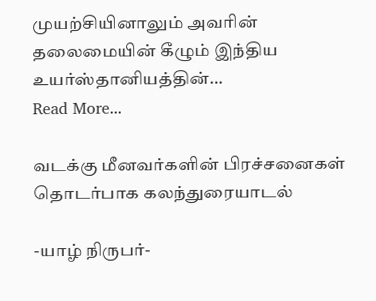முயற்சியினாலும் அவரின் தலைமையின் கீழும் இந்திய உயர்ஸ்தானியத்தின்…
Read More...

வடக்கு மீனவர்களின் பிரச்சனைகள் தொடர்பாக கலந்துரையாடல்

-யாழ் நிருபர்-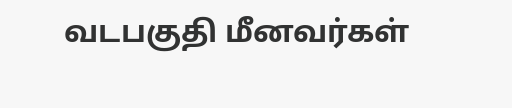வடபகுதி மீனவர்கள்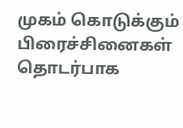முகம் கொடுக்கும் பிரைச்சினைகள் தொடர்பாக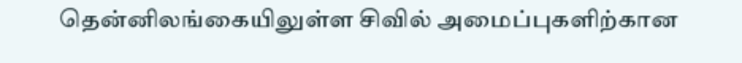தென்னிலங்கையிலுள்ள சிவில் அமைப்புகளிற்கான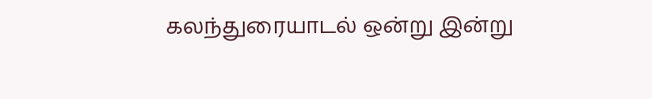கலந்துரையாடல் ஒன்று இன்று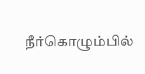நீர்கொழும்பில்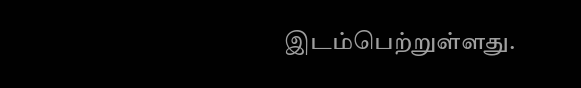இடம்பெற்றுள்ளது.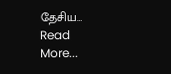தேசிய…
Read More...